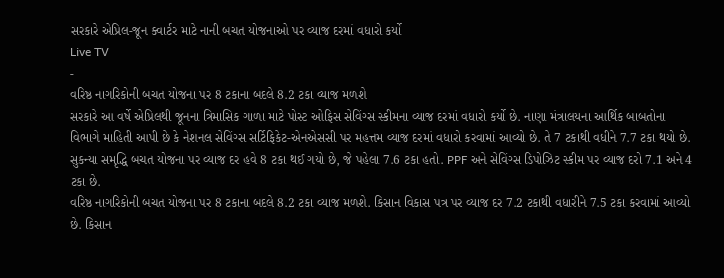સરકારે એપ્રિલ-જૂન ક્વાર્ટર માટે નાની બચત યોજનાઓ પર વ્યાજ દરમાં વધારો કર્યો
Live TV
-
વરિષ્ઠ નાગરિકોની બચત યોજના પર 8 ટકાના બદલે 8.2 ટકા વ્યાજ મળશે
સરકારે આ વર્ષે એપ્રિલથી જૂનના ત્રિમાસિક ગાળા માટે પોસ્ટ ઓફિસ સેવિંગ્સ સ્કીમના વ્યાજ દરમાં વધારો કર્યો છે. નાણા મંત્રાલયના આર્થિક બાબતોના વિભાગે માહિતી આપી છે કે નેશનલ સેવિંગ્સ સર્ટિફિકેટ-એનએસસી પર મહત્તમ વ્યાજ દરમાં વધારો કરવામાં આવ્યો છે. તે 7 ટકાથી વધીને 7.7 ટકા થયો છે. સુકન્યા સમૃદ્ધિ બચત યોજના પર વ્યાજ દર હવે 8 ટકા થઈ ગયો છે, જે પહેલા 7.6 ટકા હતો. PPF અને સેવિંગ્સ ડિપોઝિટ સ્કીમ પર વ્યાજ દરો 7.1 અને 4 ટકા છે.
વરિષ્ઠ નાગરિકોની બચત યોજના પર 8 ટકાના બદલે 8.2 ટકા વ્યાજ મળશે. કિસાન વિકાસ પત્ર પર વ્યાજ દર 7.2 ટકાથી વધારીને 7.5 ટકા કરવામાં આવ્યો છે. કિસાન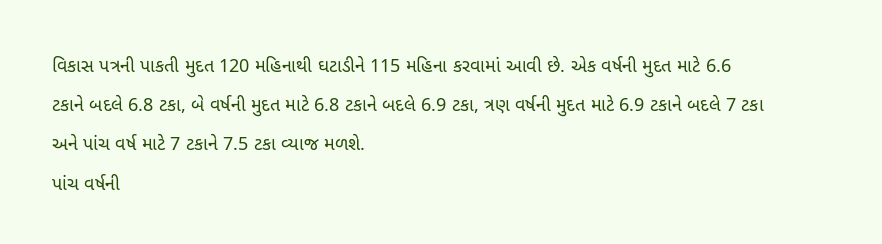વિકાસ પત્રની પાકતી મુદત 120 મહિનાથી ઘટાડીને 115 મહિના કરવામાં આવી છે. એક વર્ષની મુદત માટે 6.6 ટકાને બદલે 6.8 ટકા, બે વર્ષની મુદત માટે 6.8 ટકાને બદલે 6.9 ટકા, ત્રણ વર્ષની મુદત માટે 6.9 ટકાને બદલે 7 ટકા અને પાંચ વર્ષ માટે 7 ટકાને 7.5 ટકા વ્યાજ મળશે.
પાંચ વર્ષની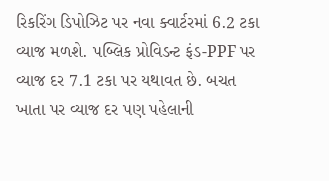રિકરિંગ ડિપોઝિટ પર નવા ક્વાર્ટરમાં 6.2 ટકા વ્યાજ મળશે. પબ્લિક પ્રોવિડન્ટ ફંડ-PPF પર વ્યાજ દર 7.1 ટકા પર યથાવત છે. બચત ખાતા પર વ્યાજ દર પણ પહેલાની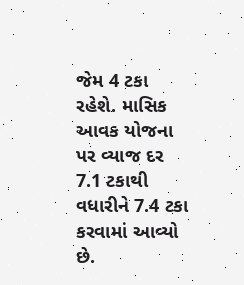જેમ 4 ટકા રહેશે. માસિક આવક યોજના પર વ્યાજ દર 7.1 ટકાથી વધારીને 7.4 ટકા કરવામાં આવ્યો છે.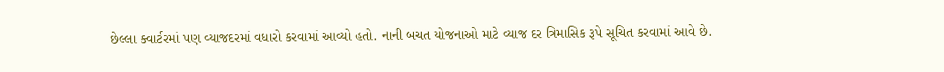છેલ્લા ક્વાર્ટરમાં પણ વ્યાજદરમાં વધારો કરવામાં આવ્યો હતો. નાની બચત યોજનાઓ માટે વ્યાજ દર ત્રિમાસિક રૂપે સૂચિત કરવામાં આવે છે.